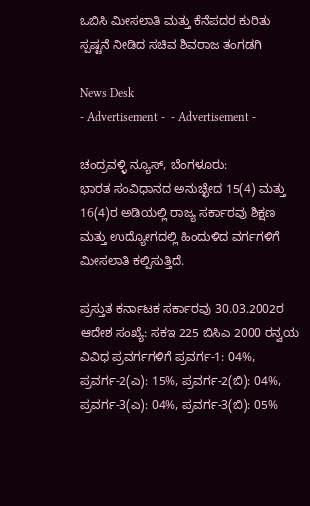ಒಬಿಸಿ ಮೀಸಲಾತಿ ಮತ್ತು ಕೆನೆಪದರ ಕುರಿತು ಸ್ಪಷ್ಟನೆ ನೀಡಿದ ಸಚಿವ ಶಿವರಾಜ ತಂಗಡಗಿ

News Desk
- Advertisement -  - Advertisement -

ಚಂದ್ರವಳ್ಳಿ ನ್ಯೂಸ್, ಬೆಂಗಳೂರು:
ಭಾರತ ಸಂವಿಧಾನದ ಅನುಚ್ಛೇದ 15(4) ಮತ್ತು 16(4)ರ ಅಡಿಯಲ್ಲಿ ರಾಜ್ಯ ಸರ್ಕಾರವು ಶಿಕ್ಷಣ ಮತ್ತು ಉದ್ಯೋಗದಲ್ಲಿ ಹಿಂದುಳಿದ ವರ್ಗಗಳಿಗೆ ಮೀಸಲಾತಿ ಕಲ್ಪಿಸುತ್ತಿದೆ.

ಪ್ರಸ್ತುತ ಕರ್ನಾಟಕ ಸರ್ಕಾರವು 30.03.2002ರ ಆದೇಶ ಸಂಖ್ಯೆ: ಸಕಇ 225 ಬಿಸಿಎ 2000 ರನ್ವಯ ವಿವಿಧ ಪ್ರವರ್ಗಗಳಿಗೆ ಪ್ರವರ್ಗ-1: 04%, ಪ್ರವರ್ಗ-2(ಎ): 15%, ಪ್ರವರ್ಗ-2(ಬಿ): 04%, ಪ್ರವರ್ಗ-3(ಎ): 04%, ಪ್ರವರ್ಗ-3(ಬಿ): 05%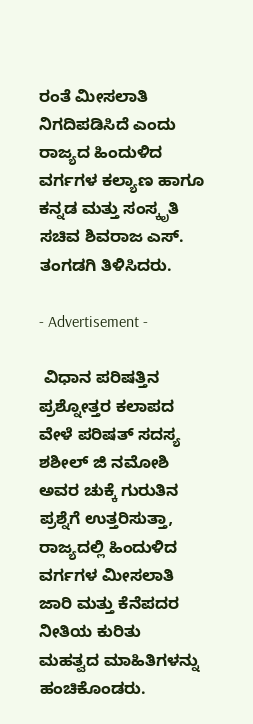ರಂತೆ ಮೀಸಲಾತಿ ನಿಗದಿಪಡಿಸಿದೆ ಎಂದು  ರಾಜ್ಯದ ಹಿಂದುಳಿದ ವರ್ಗಗಳ ಕಲ್ಯಾಣ ಹಾಗೂ ಕನ್ನಡ ಮತ್ತು ಸಂಸ್ಕೃತಿ ಸಚಿವ ಶಿವರಾಜ ಎಸ್. ತಂಗಡಗಿ ತಿಳಿಸಿದರು.

- Advertisement -

 ವಿಧಾನ ಪರಿಷತ್ತಿನ ಪ್ರಶ್ನೋತ್ತರ ಕಲಾಪದ ವೇಳೆ ಪರಿಷತ್ ಸದಸ್ಯ ಶಶೀಲ್ ಜಿ ನಮೋಶಿ ಅವರ ಚುಕ್ಕೆ ಗುರುತಿನ ಪ್ರಶ್ನೆಗೆ ಉತ್ತರಿಸುತ್ತಾ, ರಾಜ್ಯದಲ್ಲಿ ಹಿಂದುಳಿದ ವರ್ಗಗಳ ಮೀಸಲಾತಿ ಜಾರಿ ಮತ್ತು ಕೆನೆಪದರ ನೀತಿಯ ಕುರಿತು ಮಹತ್ವದ ಮಾಹಿತಿಗಳನ್ನು ಹಂಚಿಕೊಂಡರು.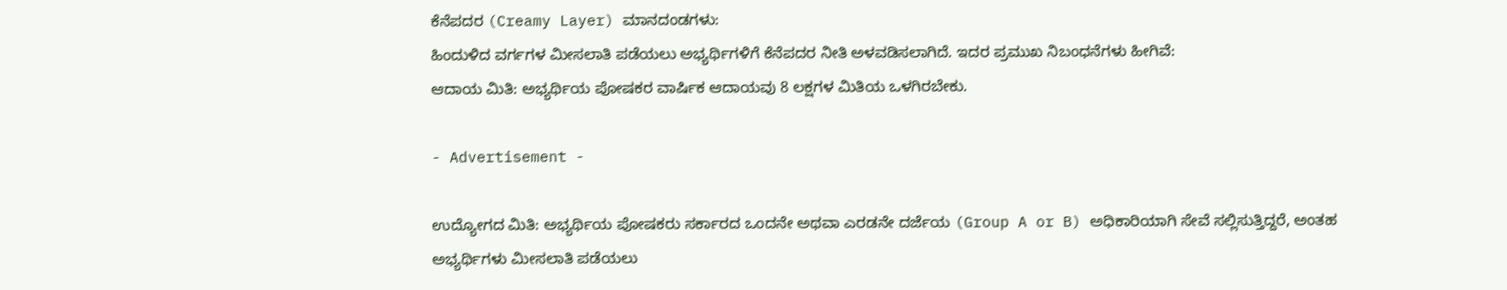ಕೆನೆಪದರ (Creamy Layer) ಮಾನದಂಡಗಳು:
ಹಿಂದುಳಿದ ವರ್ಗಗಳ ಮೀಸಲಾತಿ ಪಡೆಯಲು ಅಭ್ಯರ್ಥಿಗಳಿಗೆ ಕೆನೆಪದರ ನೀತಿ ಅಳವಡಿಸಲಾಗಿದೆ. ಇದರ ಪ್ರಮುಖ ನಿಬಂಧನೆಗಳು ಹೀಗಿವೆ:
ಆದಾಯ ಮಿತಿ: ಅಭ್ಯರ್ಥಿಯ ಪೋಷಕರ ವಾರ್ಷಿಕ ಆದಾಯವು 8 ಲಕ್ಷಗಳ ಮಿತಿಯ ಒಳಗಿರಬೇಕು.

- Advertisement -

ಉದ್ಯೋಗದ ಮಿತಿ: ಅಭ್ಯರ್ಥಿಯ ಪೋಷಕರು ಸರ್ಕಾರದ ಒಂದನೇ ಅಥವಾ ಎರಡನೇ ದರ್ಜೆಯ (Group A or B) ಅಧಿಕಾರಿಯಾಗಿ ಸೇವೆ ಸಲ್ಲಿಸುತ್ತಿದ್ದರೆ, ಅಂತಹ ಅಭ್ಯರ್ಥಿಗಳು ಮೀಸಲಾತಿ ಪಡೆಯಲು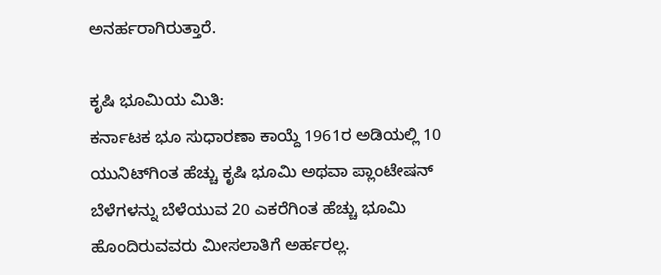ಅನರ್ಹರಾಗಿರುತ್ತಾರೆ.

ಕೃಷಿ ಭೂಮಿಯ ಮಿತಿ:
ಕರ್ನಾಟಕ ಭೂ ಸುಧಾರಣಾ ಕಾಯ್ದೆ 1961ರ ಅಡಿಯಲ್ಲಿ 10 ಯುನಿಟ್‍ಗಿಂತ ಹೆಚ್ಚು ಕೃಷಿ ಭೂಮಿ ಅಥವಾ ಪ್ಲಾಂಟೇಷನ್ ಬೆಳೆಗಳನ್ನು ಬೆಳೆಯುವ 20 ಎಕರೆಗಿಂತ ಹೆಚ್ಚು ಭೂಮಿ ಹೊಂದಿರುವವರು ಮೀಸಲಾತಿಗೆ ಅರ್ಹರಲ್ಲ.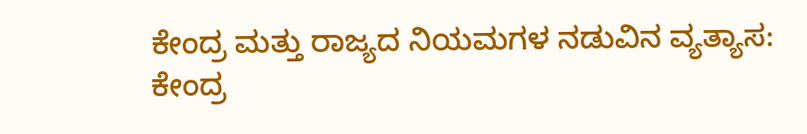ಕೇಂದ್ರ ಮತ್ತು ರಾಜ್ಯದ ನಿಯಮಗಳ ನಡುವಿನ ವ್ಯತ್ಯಾಸ:
ಕೇಂದ್ರ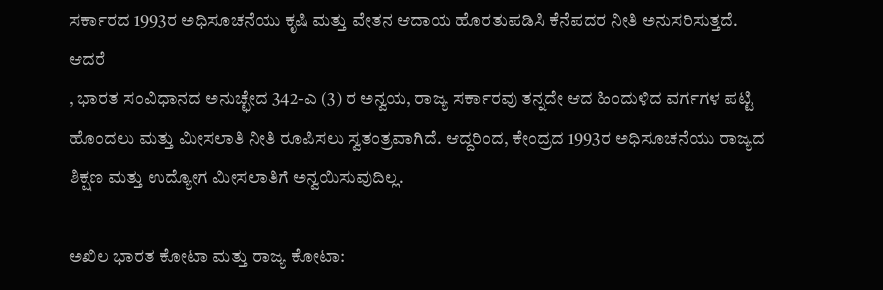ಸರ್ಕಾರದ 1993ರ ಅಧಿಸೂಚನೆಯು ಕೃಷಿ ಮತ್ತು ವೇತನ ಆದಾಯ ಹೊರತುಪಡಿಸಿ ಕೆನೆಪದರ ನೀತಿ ಅನುಸರಿಸುತ್ತದೆ.
ಆದರೆ
, ಭಾರತ ಸಂವಿಧಾನದ ಅನುಚ್ಛೇದ 342-ಎ (3) ರ ಅನ್ವಯ, ರಾಜ್ಯ ಸರ್ಕಾರವು ತನ್ನದೇ ಆದ ಹಿಂದುಳಿದ ವರ್ಗಗಳ ಪಟ್ಟಿ ಹೊಂದಲು ಮತ್ತು ಮೀಸಲಾತಿ ನೀತಿ ರೂಪಿಸಲು ಸ್ವತಂತ್ರವಾಗಿದೆ. ಆದ್ದರಿಂದ, ಕೇಂದ್ರದ 1993ರ ಅಧಿಸೂಚನೆಯು ರಾಜ್ಯದ ಶಿಕ್ಷಣ ಮತ್ತು ಉದ್ಯೋಗ ಮೀಸಲಾತಿಗೆ ಅನ್ವಯಿಸುವುದಿಲ್ಲ.

ಅಖಿಲ ಭಾರತ ಕೋಟಾ ಮತ್ತು ರಾಜ್ಯ ಕೋಟಾ: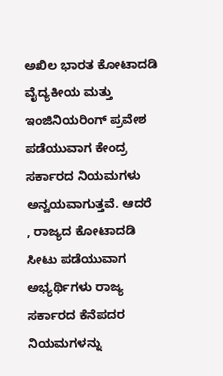ಅಖಿಲ ಭಾರತ ಕೋಟಾದಡಿ ವೈದ್ಯಕೀಯ ಮತ್ತು ಇಂಜಿನಿಯರಿಂಗ್ ಪ್ರವೇಶ ಪಡೆಯುವಾಗ ಕೇಂದ್ರ ಸರ್ಕಾರದ ನಿಯಮಗಳು ಅನ್ವಯವಾಗುತ್ತವೆ. ಆದರೆ
, ರಾಜ್ಯದ ಕೋಟಾದಡಿ ಸೀಟು ಪಡೆಯುವಾಗ ಅಭ್ಯರ್ಥಿಗಳು ರಾಜ್ಯ ಸರ್ಕಾರದ ಕೆನೆಪದರ ನಿಯಮಗಳನ್ನು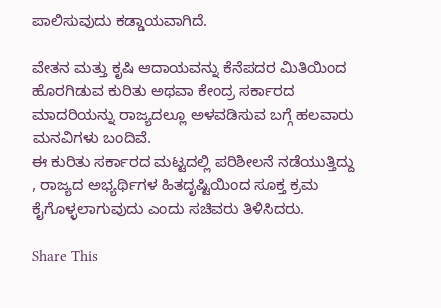ಪಾಲಿಸುವುದು ಕಡ್ಡಾಯವಾಗಿದೆ.

ವೇತನ ಮತ್ತು ಕೃಷಿ ಆದಾಯವನ್ನು ಕೆನೆಪದರ ಮಿತಿಯಿಂದ ಹೊರಗಿಡುವ ಕುರಿತು ಅಥವಾ ಕೇಂದ್ರ ಸರ್ಕಾರದ ಮಾದರಿಯನ್ನು ರಾಜ್ಯದಲ್ಲೂ ಅಳವಡಿಸುವ ಬಗ್ಗೆ ಹಲವಾರು ಮನವಿಗಳು ಬಂದಿವೆ.
ಈ ಕುರಿತು ಸರ್ಕಾರದ ಮಟ್ಟದಲ್ಲಿ ಪರಿಶೀಲನೆ ನಡೆಯುತ್ತಿದ್ದು
, ರಾಜ್ಯದ ಅಭ್ಯರ್ಥಿಗಳ ಹಿತದೃಷ್ಟಿಯಿಂದ ಸೂಕ್ತ ಕ್ರಮ ಕೈಗೊಳ್ಳಲಾಗುವುದು ಎಂದು ಸಚಿವರು ತಿಳಿಸಿದರು.

Share This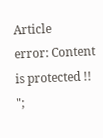Article
error: Content is protected !!
";